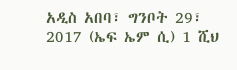አዲስ አበባ፣ ግንቦት 29፣ 2017 (ኤፍ ኤም ሲ) 1 ሺህ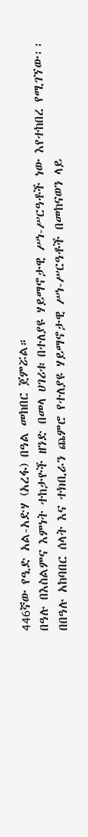446ኛው የዒድ አል-አድሃ (አረፋ) በዓል መከበር ጀምሯል።
በዓሉ በእስልምና እምነት ተከታዮች ዘንድ በመላ ሀገሪቱ በተለያዩ ሃይማኖታዊ ሥነ-ሥርዓቶች ነው እየተከበረ የሚገኘው፡፡
በበዓሉ አከባበር ሰላት እና ተክቢራን ጨምሮ የተለያዩ ሃይማኖታዊ ሥነ-ሥርዓቶች በመከናወን ላይ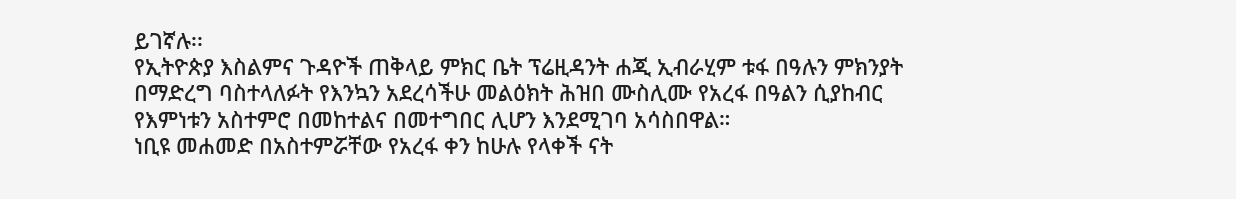ይገኛሉ፡፡
የኢትዮጵያ እስልምና ጉዳዮች ጠቅላይ ምክር ቤት ፕሬዚዳንት ሐጂ ኢብራሂም ቱፋ በዓሉን ምክንያት በማድረግ ባስተላለፉት የእንኳን አደረሳችሁ መልዕክት ሕዝበ ሙስሊሙ የአረፋ በዓልን ሲያከብር የእምነቱን አስተምሮ በመከተልና በመተግበር ሊሆን እንደሚገባ አሳስበዋል።
ነቢዩ መሐመድ በአስተምሯቸው የአረፋ ቀን ከሁሉ የላቀች ናት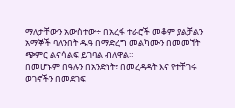ማለታቸውን አውስተው÷ በአረፋ ተራሮች መቆም ያልቻልን አማኞች ባለንበት ዱዓ በማድረግ መልካሙን በመመኘት ጭምር ልናሳልፍ ይገባል ብለዋል።
በመሆኑም በዓሉን በአንድነት፣ በመረዳዳት እና የተቸገሩ ወገኖችን በመደገፍ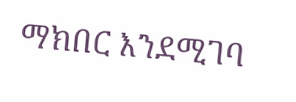ማክበር እንደሚገባ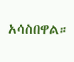አሳስበዋል።